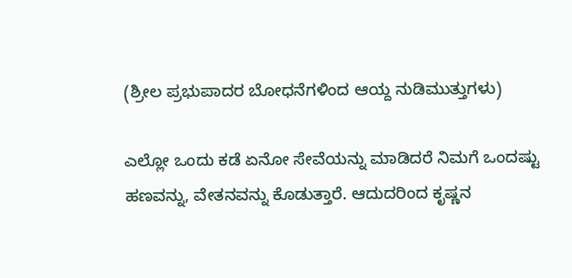(ಶ್ರೀಲ ಪ್ರಭುಪಾದರ ಬೋಧನೆಗಳಿಂದ ಆಯ್ದ ನುಡಿಮುತ್ತುಗಳು)

ಎಲ್ಲೋ ಒಂದು ಕಡೆ ಏನೋ ಸೇವೆಯನ್ನು ಮಾಡಿದರೆ ನಿಮಗೆ ಒಂದಷ್ಟು ಹಣವನ್ನು, ವೇತನವನ್ನು ಕೊಡುತ್ತಾರೆ. ಆದುದರಿಂದ ಕೃಷ್ಣನ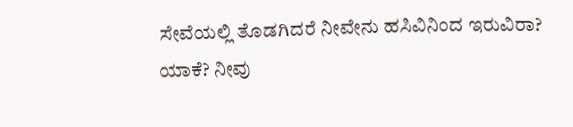ಸೇವೆಯಲ್ಲಿ ತೊಡಗಿದರೆ ನೀವೇನು ಹಸಿವಿನಿಂದ ಇರುವಿರಾ? ಯಾಕೆ? ನೀವು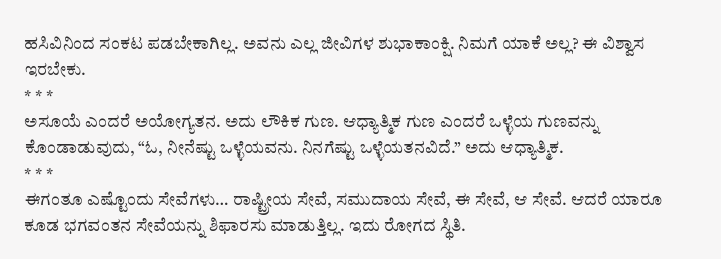ಹಸಿವಿನಿಂದ ಸಂಕಟ ಪಡಬೇಕಾಗಿಲ್ಲ. ಅವನು ಎಲ್ಲ ಜೀವಿಗಳ ಶುಭಾಕಾಂಕ್ಷಿ. ನಿಮಗೆ ಯಾಕೆ ಅಲ್ಲ? ಈ ವಿಶ್ವಾಸ ಇರಬೇಕು.
* * *
ಅಸೂಯೆ ಎಂದರೆ ಅಯೋಗ್ಯತನ. ಅದು ಲೌಕಿಕ ಗುಣ. ಆಧ್ಯಾತ್ಮಿಕ ಗುಣ ಎಂದರೆ ಒಳ್ಳೆಯ ಗುಣವನ್ನು ಕೊಂಡಾಡುವುದು, “ಓ, ನೀನೆಷ್ಟು ಒಳ್ಳೆಯವನು. ನಿನಗೆಷ್ಟು ಒಳ್ಳೆಯತನವಿದೆ.” ಅದು ಆಧ್ಯಾತ್ಮಿಕ.
* * *
ಈಗಂತೂ ಎಷ್ಟೊಂದು ಸೇವೆಗಳು… ರಾಷ್ಟ್ರೀಯ ಸೇವೆ, ಸಮುದಾಯ ಸೇವೆ, ಈ ಸೇವೆ, ಆ ಸೇವೆ. ಆದರೆ ಯಾರೂ ಕೂಡ ಭಗವಂತನ ಸೇವೆಯನ್ನು ಶಿಫಾರಸು ಮಾಡುತ್ತಿಲ್ಲ. ಇದು ರೋಗದ ಸ್ಥಿತಿ.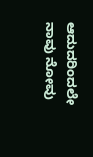ಆದುದರಿಂದಲೇ ನಾವು ನೋವು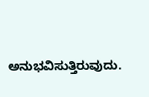ಅನುಭವಿಸುತ್ತಿರುವುದು.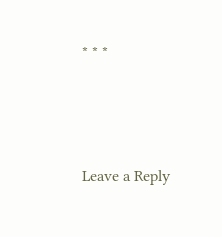* * *






Leave a Reply